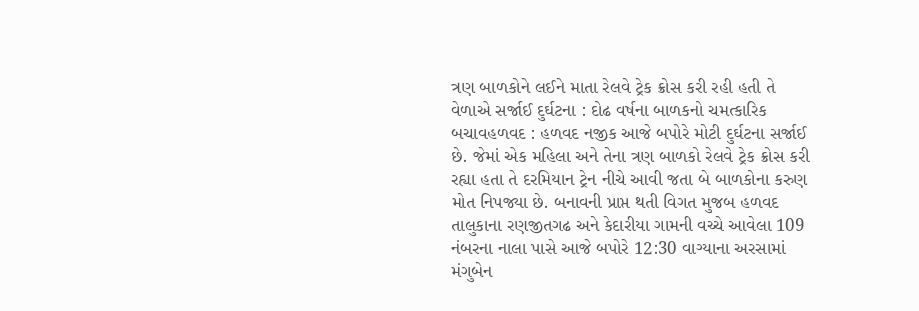ત્રણ બાળકોને લઈને માતા રેલવે ટ્રેક ક્રોસ કરી રહી હતી તે વેળાએ સર્જાઈ દુર્ઘટના : દોઢ વર્ષના બાળકનો ચમત્કારિક બચાવહળવદ : હળવદ નજીક આજે બપોરે મોટી દુર્ઘટના સર્જાઈ છે. જેમાં એક મહિલા અને તેના ત્રણ બાળકો રેલવે ટ્રેક ક્રોસ કરી રહ્યા હતા તે દરમિયાન ટ્રેન નીચે આવી જતા બે બાળકોના કરુણ મોત નિપજ્યા છે. બનાવની પ્રાપ્ત થતી વિગત મુજબ હળવદ તાલુકાના રણજીતગઢ અને કેદારીયા ગામની વચ્ચે આવેલા 109 નંબરના નાલા પાસે આજે બપોરે 12:30 વાગ્યાના અરસામાં મંગુબેન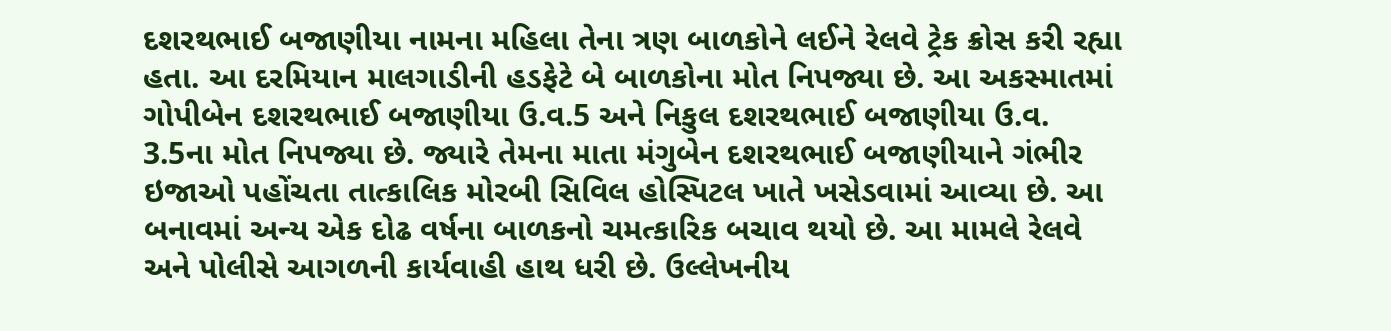દશરથભાઈ બજાણીયા નામના મહિલા તેના ત્રણ બાળકોને લઈને રેલવે ટ્રેક ક્રોસ કરી રહ્યા હતા. આ દરમિયાન માલગાડીની હડફેટે બે બાળકોના મોત નિપજ્યા છે. આ અકસ્માતમાં ગોપીબેન દશરથભાઈ બજાણીયા ઉ.વ.5 અને નિકુલ દશરથભાઈ બજાણીયા ઉ.વ. 3.5ના મોત નિપજ્યા છે. જ્યારે તેમના માતા મંગુબેન દશરથભાઈ બજાણીયાને ગંભીર ઇજાઓ પહોંચતા તાત્કાલિક મોરબી સિવિલ હોસ્પિટલ ખાતે ખસેડવામાં આવ્યા છે. આ બનાવમાં અન્ય એક દોઢ વર્ષના બાળકનો ચમત્કારિક બચાવ થયો છે. આ મામલે રેલવે અને પોલીસે આગળની કાર્યવાહી હાથ ધરી છે. ઉલ્લેખનીય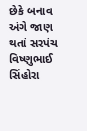છેકે બનાવ અંગે જાણ થતાં સરપંચ વિષ્ણુભાઈ સિંહોરા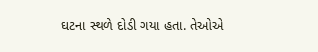ઘટના સ્થળે દોડી ગયા હતા. તેઓએ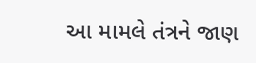આ મામલે તંત્રને જાણ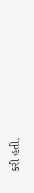કરી હતી.